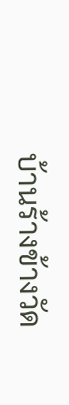บ้านร้างข้างวัด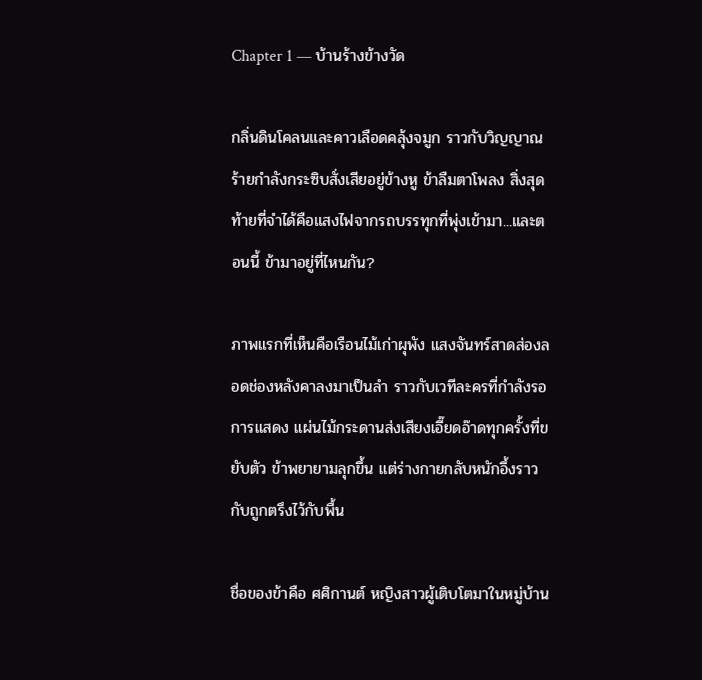Chapter 1 — บ้านร้างข้างวัด

กลิ่นดินโคลนและคาวเลือดคลุ้งจมูก ราวกับวิญญาณร้ายกำลังกระซิบสั่งเสียอยู่ข้างหู ข้าลืมตาโพลง สิ่งสุดท้ายที่จำได้คือแสงไฟจากรถบรรทุกที่พุ่งเข้ามา...และตอนนี้ ข้ามาอยู่ที่ไหนกัน?

ภาพแรกที่เห็นคือเรือนไม้เก่าผุพัง แสงจันทร์สาดส่องลอดช่องหลังคาลงมาเป็นลำ ราวกับเวทีละครที่กำลังรอการแสดง แผ่นไม้กระดานส่งเสียงเอี๊ยดอ๊าดทุกครั้งที่ขยับตัว ข้าพยายามลุกขึ้น แต่ร่างกายกลับหนักอึ้งราวกับถูกตรึงไว้กับพื้น

ชื่อของข้าคือ ศศิกานต์ หญิงสาวผู้เติบโตมาในหมู่บ้าน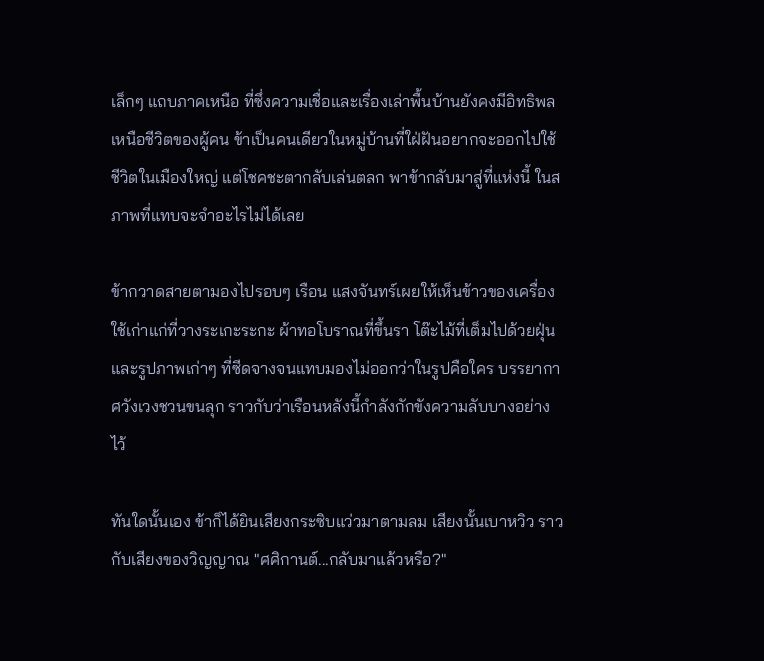เล็กๆ แถบภาคเหนือ ที่ซึ่งความเชื่อและเรื่องเล่าพื้นบ้านยังคงมีอิทธิพลเหนือชีวิตของผู้คน ข้าเป็นคนเดียวในหมู่บ้านที่ใฝ่ฝันอยากจะออกไปใช้ชีวิตในเมืองใหญ่ แต่โชคชะตากลับเล่นตลก พาข้ากลับมาสู่ที่แห่งนี้ ในสภาพที่แทบจะจำอะไรไม่ได้เลย

ข้ากวาดสายตามองไปรอบๆ เรือน แสงจันทร์เผยให้เห็นข้าวของเครื่องใช้เก่าแก่ที่วางระเกะระกะ ผ้าทอโบราณที่ขึ้นรา โต๊ะไม้ที่เต็มไปด้วยฝุ่น และรูปภาพเก่าๆ ที่ซีดจางจนแทบมองไม่ออกว่าในรูปคือใคร บรรยากาศวังเวงชวนขนลุก ราวกับว่าเรือนหลังนี้กำลังกักขังความลับบางอย่างไว้

ทันใดนั้นเอง ข้าก็ได้ยินเสียงกระซิบแว่วมาตามลม เสียงนั้นเบาหวิว ราวกับเสียงของวิญญาณ "ศศิกานต์...กลับมาแล้วหรือ?"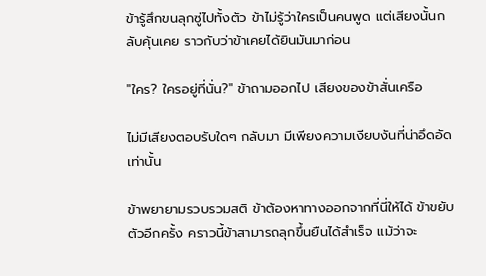ข้ารู้สึกขนลุกซู่ไปทั้งตัว ข้าไม่รู้ว่าใครเป็นคนพูด แต่เสียงนั้นกลับคุ้นเคย ราวกับว่าข้าเคยได้ยินมันมาก่อน

"ใคร? ใครอยู่ที่นั่น?" ข้าถามออกไป เสียงของข้าสั่นเครือ

ไม่มีเสียงตอบรับใดๆ กลับมา มีเพียงความเงียบงันที่น่าอึดอัดเท่านั้น

ข้าพยายามรวบรวมสติ ข้าต้องหาทางออกจากที่นี่ให้ได้ ข้าขยับตัวอีกครั้ง คราวนี้ข้าสามารถลุกขึ้นยืนได้สำเร็จ แม้ว่าจะ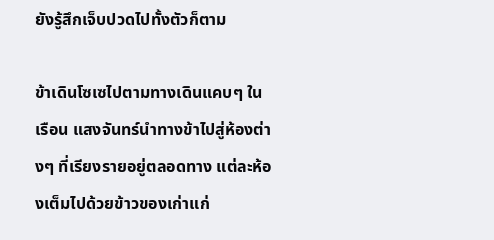ยังรู้สึกเจ็บปวดไปทั้งตัวก็ตาม

ข้าเดินโซเซไปตามทางเดินแคบๆ ในเรือน แสงจันทร์นำทางข้าไปสู่ห้องต่างๆ ที่เรียงรายอยู่ตลอดทาง แต่ละห้องเต็มไปด้วยข้าวของเก่าแก่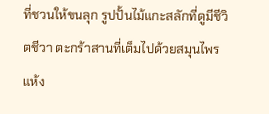ที่ชวนให้ขนลุก รูปปั้นไม้แกะสลักที่ดูมีชีวิตชีวา ตะกร้าสานที่เต็มไปด้วยสมุนไพรแห้ง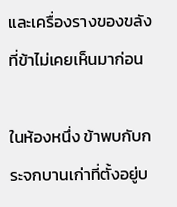และเครื่องรางของขลังที่ข้าไม่เคยเห็นมาก่อน

ในห้องหนึ่ง ข้าพบกับกระจกบานเก่าที่ตั้งอยู่บ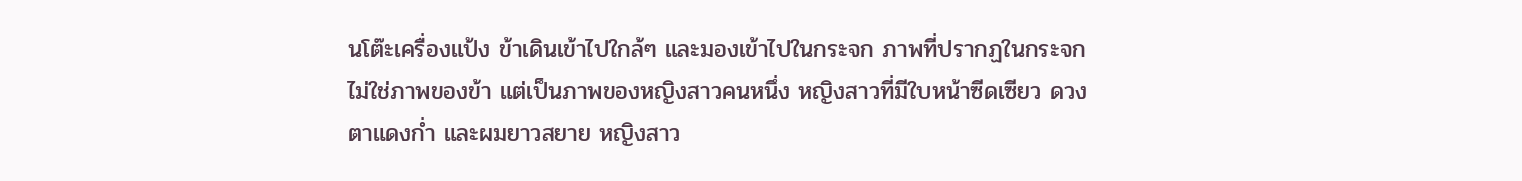นโต๊ะเครื่องแป้ง ข้าเดินเข้าไปใกล้ๆ และมองเข้าไปในกระจก ภาพที่ปรากฏในกระจกไม่ใช่ภาพของข้า แต่เป็นภาพของหญิงสาวคนหนึ่ง หญิงสาวที่มีใบหน้าซีดเซียว ดวงตาแดงก่ำ และผมยาวสยาย หญิงสาว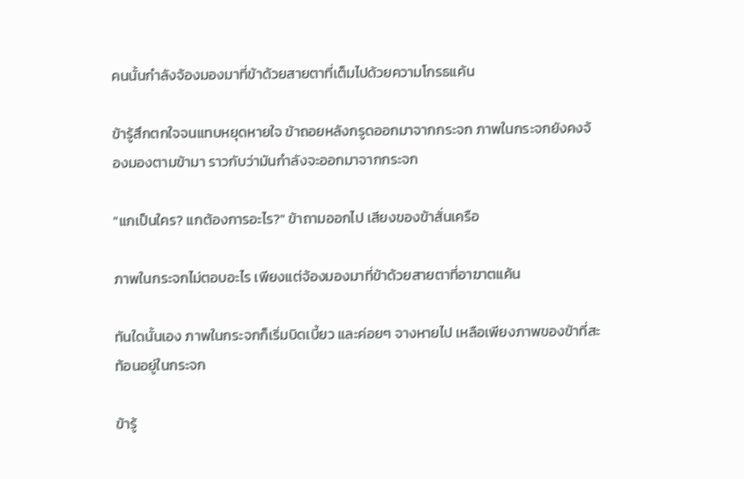คนนั้นกำลังจ้องมองมาที่ข้าด้วยสายตาที่เต็มไปด้วยความโกรธแค้น

ข้ารู้สึกตกใจจนแทบหยุดหายใจ ข้าถอยหลังกรูดออกมาจากกระจก ภาพในกระจกยังคงจ้องมองตามข้ามา ราวกับว่ามันกำลังจะออกมาจากกระจก

"แกเป็นใคร? แกต้องการอะไร?" ข้าถามออกไป เสียงของข้าสั่นเครือ

ภาพในกระจกไม่ตอบอะไร เพียงแต่จ้องมองมาที่ข้าด้วยสายตาที่อาฆาตแค้น

ทันใดนั้นเอง ภาพในกระจกก็เริ่มบิดเบี้ยว และค่อยๆ จางหายไป เหลือเพียงภาพของข้าที่สะท้อนอยู่ในกระจก

ข้ารู้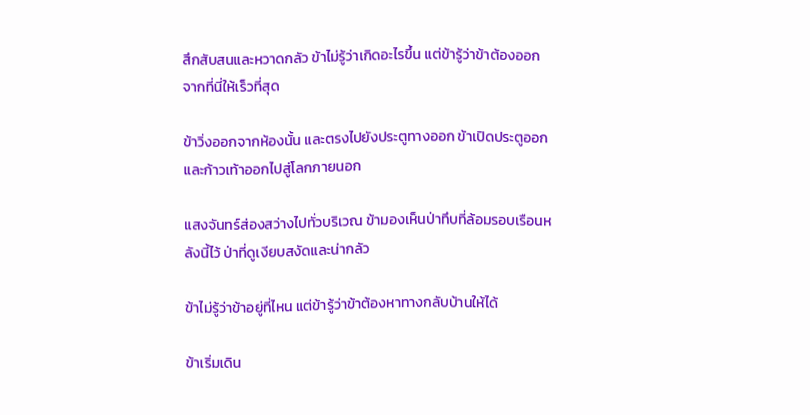สึกสับสนและหวาดกลัว ข้าไม่รู้ว่าเกิดอะไรขึ้น แต่ข้ารู้ว่าข้าต้องออกจากที่นี่ให้เร็วที่สุด

ข้าวิ่งออกจากห้องนั้น และตรงไปยังประตูทางออก ข้าเปิดประตูออก และก้าวเท้าออกไปสู่โลกภายนอก

แสงจันทร์ส่องสว่างไปทั่วบริเวณ ข้ามองเห็นป่าทึบที่ล้อมรอบเรือนหลังนี้ไว้ ป่าที่ดูเงียบสงัดและน่ากลัว

ข้าไม่รู้ว่าข้าอยู่ที่ไหน แต่ข้ารู้ว่าข้าต้องหาทางกลับบ้านให้ได้

ข้าเริ่มเดิน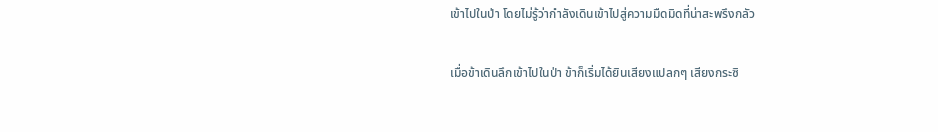เข้าไปในป่า โดยไม่รู้ว่ากำลังเดินเข้าไปสู่ความมืดมิดที่น่าสะพรึงกลัว

เมื่อข้าเดินลึกเข้าไปในป่า ข้าก็เริ่มได้ยินเสียงแปลกๆ เสียงกระซิ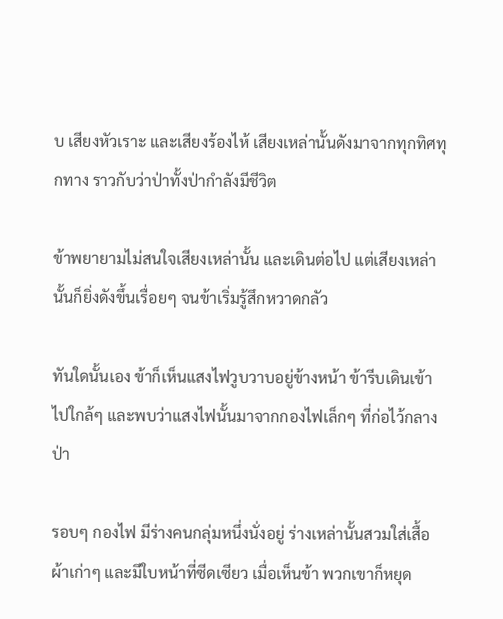บ เสียงหัวเราะ และเสียงร้องไห้ เสียงเหล่านั้นดังมาจากทุกทิศทุกทาง ราวกับว่าป่าทั้งป่ากำลังมีชีวิต

ข้าพยายามไม่สนใจเสียงเหล่านั้น และเดินต่อไป แต่เสียงเหล่านั้นก็ยิ่งดังขึ้นเรื่อยๆ จนข้าเริ่มรู้สึกหวาดกลัว

ทันใดนั้นเอง ข้าก็เห็นแสงไฟวูบวาบอยู่ข้างหน้า ข้ารีบเดินเข้าไปใกล้ๆ และพบว่าแสงไฟนั้นมาจากกองไฟเล็กๆ ที่ก่อไว้กลางป่า

รอบๆ กองไฟ มีร่างคนกลุ่มหนึ่งนั่งอยู่ ร่างเหล่านั้นสวมใส่เสื้อผ้าเก่าๆ และมีใบหน้าที่ซีดเซียว เมื่อเห็นข้า พวกเขาก็หยุด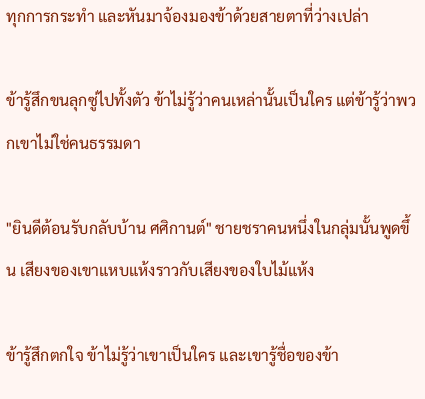ทุกการกระทำ และหันมาจ้องมองข้าด้วยสายตาที่ว่างเปล่า

ข้ารู้สึกขนลุกซู่ไปทั้งตัว ข้าไม่รู้ว่าคนเหล่านั้นเป็นใคร แต่ข้ารู้ว่าพวกเขาไม่ใช่คนธรรมดา

"ยินดีต้อนรับกลับบ้าน ศศิกานต์" ชายชราคนหนึ่งในกลุ่มนั้นพูดขึ้น เสียงของเขาแหบแห้งราวกับเสียงของใบไม้แห้ง

ข้ารู้สึกตกใจ ข้าไม่รู้ว่าเขาเป็นใคร และเขารู้ชื่อของข้า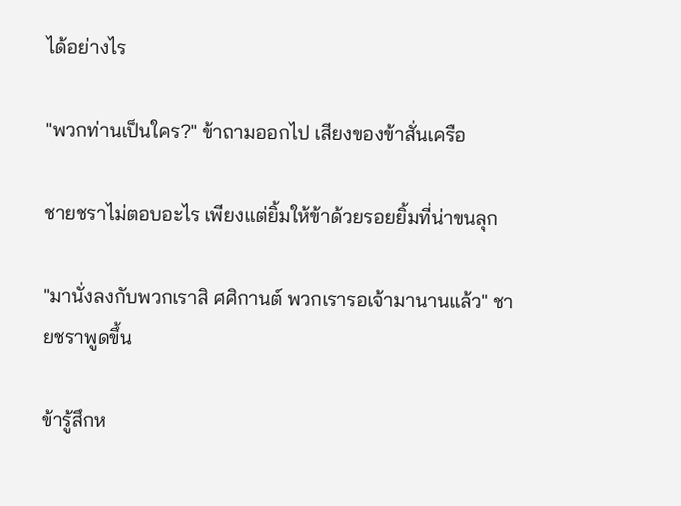ได้อย่างไร

"พวกท่านเป็นใคร?" ข้าถามออกไป เสียงของข้าสั่นเครือ

ชายชราไม่ตอบอะไร เพียงแต่ยิ้มให้ข้าด้วยรอยยิ้มที่น่าขนลุก

"มานั่งลงกับพวกเราสิ ศศิกานต์ พวกเรารอเจ้ามานานแล้ว" ชายชราพูดขึ้น

ข้ารู้สึกห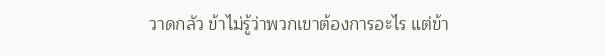วาดกลัว ข้าไม่รู้ว่าพวกเขาต้องการอะไร แต่ข้า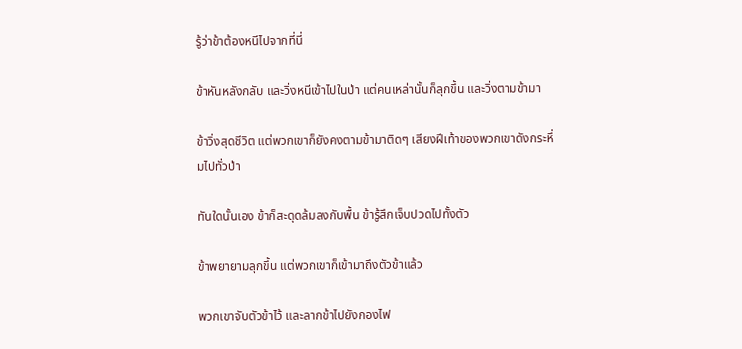รู้ว่าข้าต้องหนีไปจากที่นี่

ข้าหันหลังกลับ และวิ่งหนีเข้าไปในป่า แต่คนเหล่านั้นก็ลุกขึ้น และวิ่งตามข้ามา

ข้าวิ่งสุดชีวิต แต่พวกเขาก็ยังคงตามข้ามาติดๆ เสียงฝีเท้าของพวกเขาดังกระหึ่มไปทั่วป่า

ทันใดนั้นเอง ข้าก็สะดุดล้มลงกับพื้น ข้ารู้สึกเจ็บปวดไปทั้งตัว

ข้าพยายามลุกขึ้น แต่พวกเขาก็เข้ามาถึงตัวข้าแล้ว

พวกเขาจับตัวข้าไว้ และลากข้าไปยังกองไฟ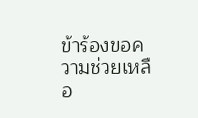ข้าร้องขอความช่วยเหลือ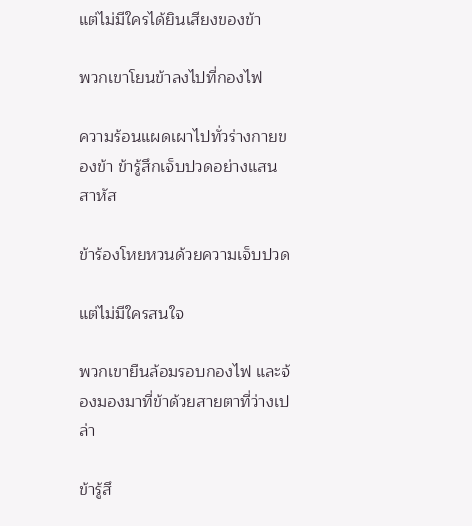แต่ไม่มีใครได้ยินเสียงของข้า

พวกเขาโยนข้าลงไปที่กองไฟ

ความร้อนแผดเผาไปทั่วร่างกายของข้า ข้ารู้สึกเจ็บปวดอย่างแสนสาหัส

ข้าร้องโหยหวนด้วยความเจ็บปวด

แต่ไม่มีใครสนใจ

พวกเขายืนล้อมรอบกองไฟ และจ้องมองมาที่ข้าด้วยสายตาที่ว่างเปล่า

ข้ารู้สึ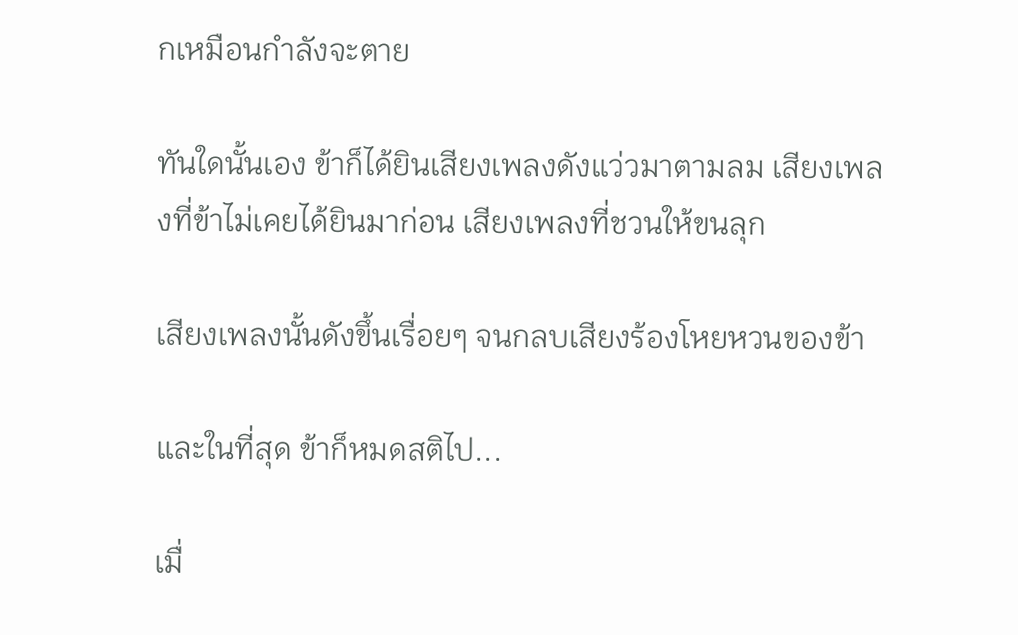กเหมือนกำลังจะตาย

ทันใดนั้นเอง ข้าก็ได้ยินเสียงเพลงดังแว่วมาตามลม เสียงเพลงที่ข้าไม่เคยได้ยินมาก่อน เสียงเพลงที่ชวนให้ขนลุก

เสียงเพลงนั้นดังขึ้นเรื่อยๆ จนกลบเสียงร้องโหยหวนของข้า

และในที่สุด ข้าก็หมดสติไป...

เมื่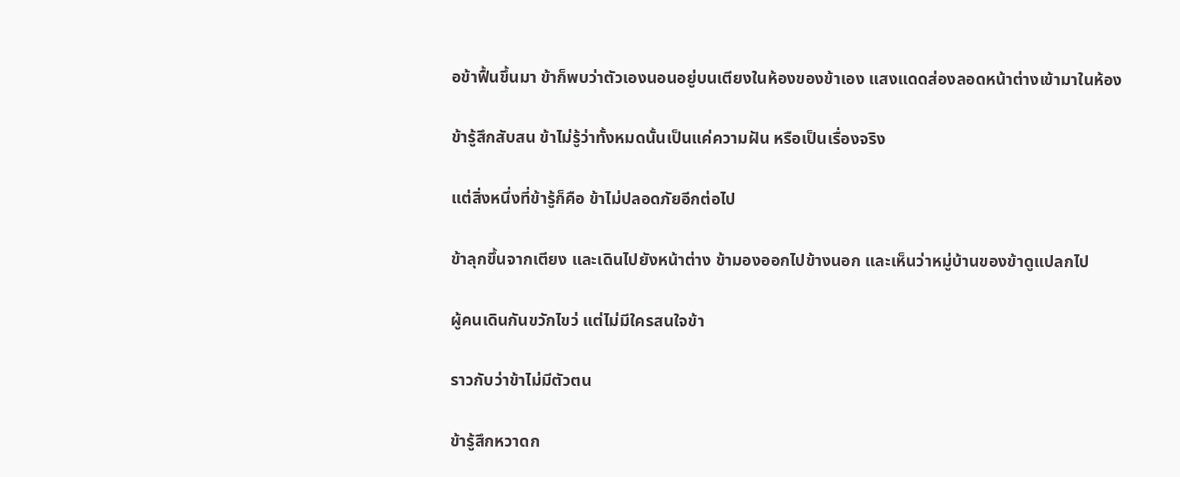อข้าฟื้นขึ้นมา ข้าก็พบว่าตัวเองนอนอยู่บนเตียงในห้องของข้าเอง แสงแดดส่องลอดหน้าต่างเข้ามาในห้อง

ข้ารู้สึกสับสน ข้าไม่รู้ว่าทั้งหมดนั้นเป็นแค่ความฝัน หรือเป็นเรื่องจริง

แต่สิ่งหนึ่งที่ข้ารู้ก็คือ ข้าไม่ปลอดภัยอีกต่อไป

ข้าลุกขึ้นจากเตียง และเดินไปยังหน้าต่าง ข้ามองออกไปข้างนอก และเห็นว่าหมู่บ้านของข้าดูแปลกไป

ผู้คนเดินกันขวักไขว่ แต่ไม่มีใครสนใจข้า

ราวกับว่าข้าไม่มีตัวตน

ข้ารู้สึกหวาดก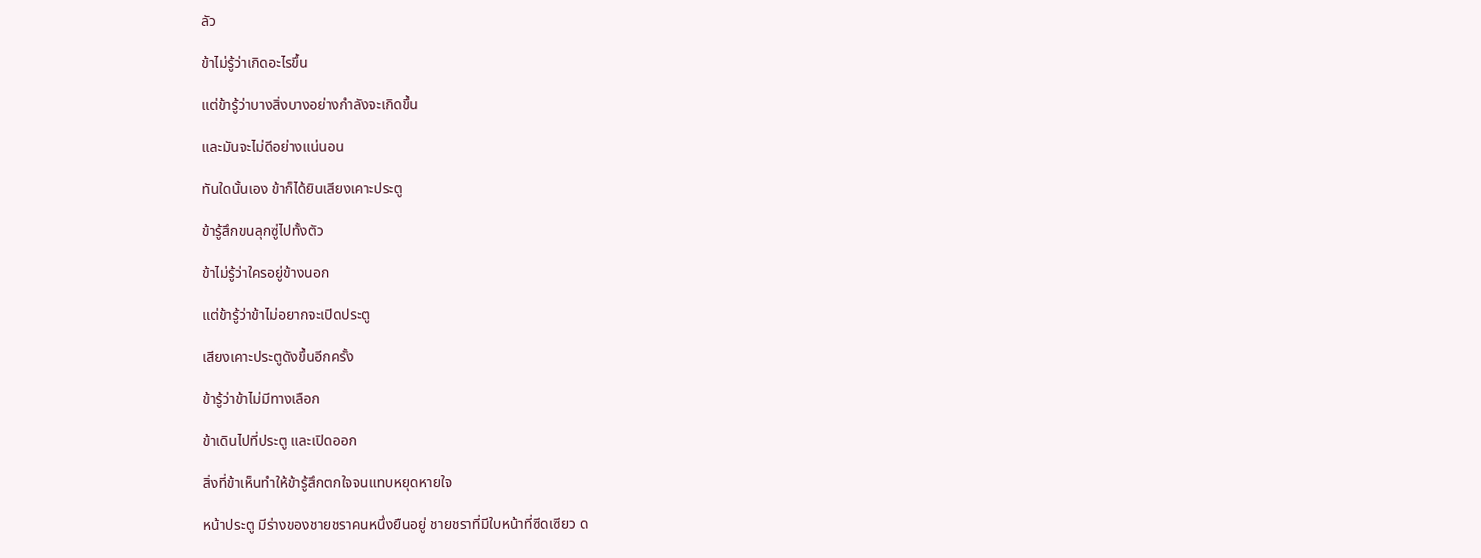ลัว

ข้าไม่รู้ว่าเกิดอะไรขึ้น

แต่ข้ารู้ว่าบางสิ่งบางอย่างกำลังจะเกิดขึ้น

และมันจะไม่ดีอย่างแน่นอน

ทันใดนั้นเอง ข้าก็ได้ยินเสียงเคาะประตู

ข้ารู้สึกขนลุกซู่ไปทั้งตัว

ข้าไม่รู้ว่าใครอยู่ข้างนอก

แต่ข้ารู้ว่าข้าไม่อยากจะเปิดประตู

เสียงเคาะประตูดังขึ้นอีกครั้ง

ข้ารู้ว่าข้าไม่มีทางเลือก

ข้าเดินไปที่ประตู และเปิดออก

สิ่งที่ข้าเห็นทำให้ข้ารู้สึกตกใจจนแทบหยุดหายใจ

หน้าประตู มีร่างของชายชราคนหนึ่งยืนอยู่ ชายชราที่มีใบหน้าที่ซีดเซียว ด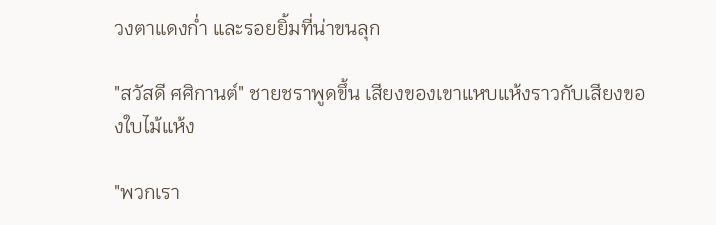วงตาแดงก่ำ และรอยยิ้มที่น่าขนลุก

"สวัสดี ศศิกานต์" ชายชราพูดขึ้น เสียงของเขาแหบแห้งราวกับเสียงของใบไม้แห้ง

"พวกเรา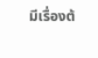มีเรื่องต้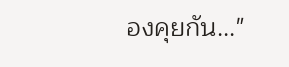องคุยกัน..."